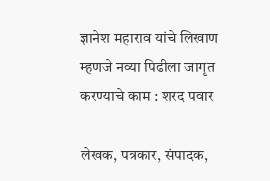ज्ञानेश महाराव यांचे लिखाण म्हणजे नव्या पिढीला जागृत करण्याचे काम : शरद पवार

लेखक, पत्रकार, संपादक,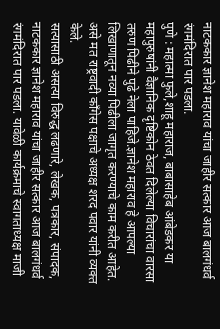नाटककार ज्ञानेश महाराव यांचा जाहीर सत्कार आज बालगंधर्व रंगमंदिरात पार पडला.
पुणे : महात्मा फुले,शाहू महाराज, बाबासाहेब आंबेडकर या महापुरुषांनी वैज्ञानिक दृष्टिकोन ठेवत दिलेल्या विचारांचा वारसा तरुण पिढीने पुढे नेला पाहिजे.ज्ञानेश महाराव हे आपल्या लिखाणातून नव्या पिढीला जागृत करण्याचे काम करीत आहेत. असे मत राष्ट्रवादी काँगेस पक्षाचे अध्यक्ष शरद पवार यांनी व्यक्त केले.
सत्यासाठी असत्या विरुद्ध लढणारे, लेखक, पत्रकार, संपादक, नाटककार ज्ञानेश महाराव यांचा जाहीर सत्कार आज बालगंधर्व रंगमंदिरात पार पडला. यावेळी कार्यक्रमाचे स्वागताध्यक्ष माजी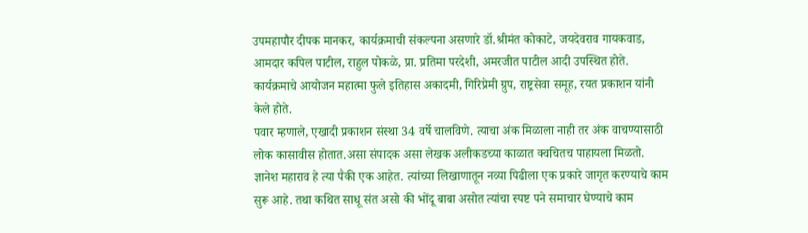उपमहापौर दीपक मानकर, कार्यक्रमाची संकल्पना असणारे डॉ.श्रीमंत कोकाटे, जयदेवराव गायकवाड, आमदार कपिल पाटील, राहुल पोकळे, प्रा. प्रतिमा परदेशी, अमरजीत पाटील आदी उपस्थित होते. कार्यक्रमाचे आयोजन महात्मा फुले इतिहास अकादमी, गिरिप्रेमी ग्रुप, राष्ट्रसेवा समूह, रयत प्रकाशन यांनी केले होते.
पवार म्हणाले, एखादी प्रकाशन संस्था 34 वर्षे चालविणे. त्याचा अंक मिळाला नाही तर अंक वाचण्यासाठी लोक कासावीस होतात.असा संपादक असा लेखक अलीकडच्या काळात क्वचितच पाहायला मिळतो. ज्ञानेश महाराव हे त्या पैकी एक आहेत. त्यांच्या लिखाणातून नव्या पिढीला एक प्रकारे जागृत करण्याचे काम सुरू आहे. तथा कथित साधू संत असो की भोंदू बाबा असोत त्यांचा स्पष्ट पने समाचार घेण्याचे काम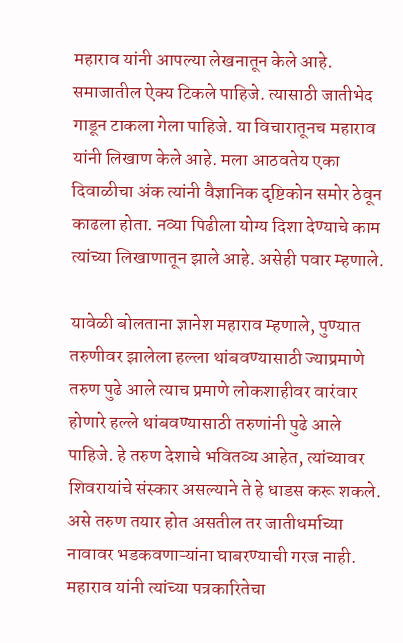महाराव यांनी आपल्या लेखनातून केले आहे.
समाजातील ऐक्य टिकले पाहिजे. त्यासाठी जातीभेद गाडून टाकला गेला पाहिजे. या विचारातूनच महाराव यांनी लिखाण केले आहे. मला आठवतेय एका दिवाळीचा अंक त्यांनी वैज्ञानिक दृष्टिकोन समोर ठेवून काढला होता. नव्या पिढीला योग्य दिशा देण्याचे काम त्यांच्या लिखाणातून झाले आहे. असेही पवार म्हणाले.

यावेळी बोलताना ज्ञानेश महाराव म्हणाले, पुण्यात तरुणीवर झालेला हल्ला थांबवण्यासाठी ज्याप्रमाणे तरुण पुढे आले त्याच प्रमाणे लोकशाहीवर वारंवार होणारे हल्ले थांबवण्यासाठी तरुणांनी पुढे आले पाहिजे. हे तरुण देशाचे भवितव्य आहेत, त्यांच्यावर शिवरायांचे संस्कार असल्याने ते हे धाडस करू शकले. असे तरुण तयार होत असतील तर जातीधर्माच्या नावावर भडकवणाऱ्यांना घाबरण्याची गरज नाही. महाराव यांनी त्यांच्या पत्रकारितेचा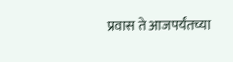प्रवास ते आजपर्यंतच्या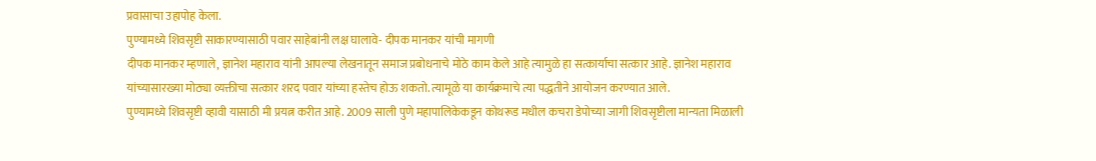प्रवासाचा उहापोह केला.
पुण्यामध्ये शिवसृष्टी साकारण्यासाठी पवार साहेबांनी लक्ष घालावे- दीपक मानकर यांची मागणी
दीपक मानकर म्हणाले, ज्ञानेश महाराव यांनी आपल्या लेखनातून समाज प्रबोधनाचे मोठे काम केले आहे त्यामुळे हा सत्कार्याचा सत्कार आहे. ज्ञानेश महाराव यांच्यासारख्या मोठ्या व्यक्तीचा सत्कार शरद पवार यांच्या हस्तेच होऊ शकतो. त्यामूळे या कार्यक्रमाचे त्या पद्धतीने आयोजन करण्यात आले.
पुण्यामध्ये शिवसृष्टी व्हावी यासाठी मी प्रयत्न करीत आहे. 2009 साली पुणे महापालिकेकडून कोथरूड मधील कचरा डेपोच्या जागी शिवसृष्टीला मान्यता मिळाली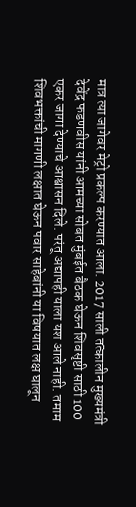मात्र त्या जागेवर मेट्रो प्रकल्प करण्यात आला. 2017 साली तत्कालीन मुख्यमंत्री देवेंद्र फडणवीस यांनी आमच्या सोबत मुंबईत बैठक घेऊन शिवसृष्टी साठी 100 एकर जागा देण्याचे आश्वासन दिले. परंतू अद्यापही याला यश आले नाही. तमाम शिवभक्तांची मागणी लक्षात घेऊन पवार साहेबांनी या विषयात लक्ष घालून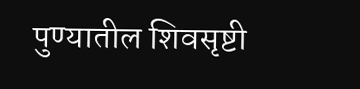पुण्यातील शिवसृष्टी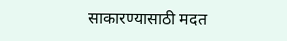साकारण्यासाठी मदत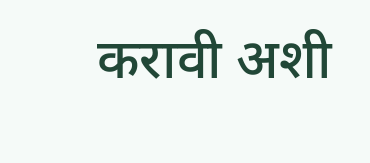करावी अशी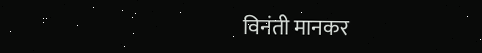विनंती मानकर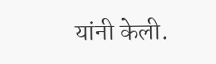यांनी केली.